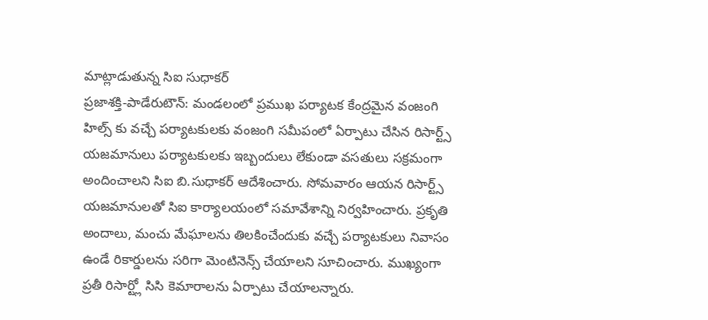మాట్లాడుతున్న సిఐ సుధాకర్
ప్రజాశక్తి-పాడేరుటౌన్: మండలంలో ప్రముఖ పర్యాటక కేంద్రమైన వంజంగి హిల్స్ కు వచ్చే పర్యాటకులకు వంజంగి సమీపంలో ఏర్పాటు చేసిన రిసార్ట్స్ యజమానులు పర్యాటకులకు ఇబ్బందులు లేకుండా వసతులు సక్రమంగా అందించాలని సిఐ బి.సుధాకర్ ఆదేశించారు. సోమవారం ఆయన రిసార్ట్స్ యజమానులతో సిఐ కార్యాలయంలో సమావేశాన్ని నిర్వహించారు. ప్రకృతి అందాలు, మంచు మేఘాలను తిలకించేందుకు వచ్చే పర్యాటకులు నివాసం ఉండే రికార్డులను సరిగా మెంటినెన్స్ చేయాలని సూచించారు. ముఖ్యంగా ప్రతీ రిసార్ట్లో సిసి కెమారాలను ఏర్పాటు చేయాలన్నారు.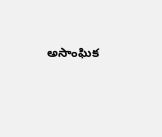అసాంఘిక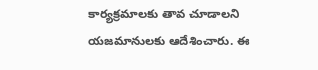కార్యక్రమాలకు తావ చూడాలని యజమానులకు ఆదేశించారు. ఈ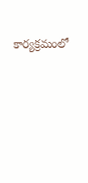కార్యక్రమంలో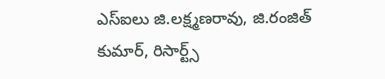ఎస్ఐలు జి.లక్ష్మణరావు, జి.రంజిత్ కుమార్, రిసార్ట్స్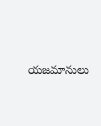యజమానులు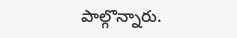పాల్గొన్నారు.